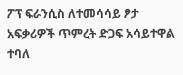ፖፕ ፍራንሲስ ለተመሳሳይ ፆታ አፍቃሪዎች ጥምረት ድጋፍ አሳይተዋል ተባለ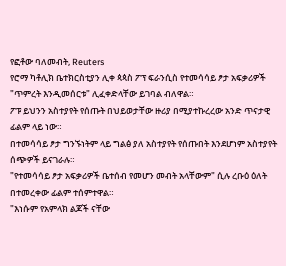የፎቶው ባለመብት, Reuters
የሮማ ካቶሊክ ቤተክርስቲያን ሊቀ ጳጳስ ፖፕ ፍራንሲስ የተመሳሳይ ፆታ አፍቃሪዎች "ጥምረት እንዲመሰርቱ" ሊፈቀድላቸው ይገባል ብለዋል።
ፖፑ ይህንን አስተያየት የሰጡት በህይወታቸው ዙሪያ በሚያተኩረረው አንድ ጥናታዊ ፊልም ላይ ነው።
በተመሳሳይ ፆታ ግንኙነትም ላይ ግልፅ ያለ አስተያየት የሰጡበት እንደሆነም አስተያየት ሰጭዎች ይናገራሉ።
"የተመሳሳይ ፆታ አፍቃሪዎች ቤተሰብ የመሆን መብት አላቸውም" ሲሉ ረቡዕ ዕለት በተመረቀው ፊልም ተሰምተዋል።
"እነሱም የአምላክ ልጆች ናቸው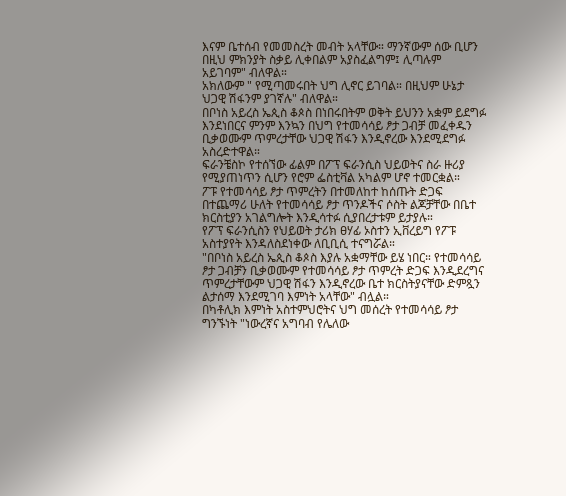እናም ቤተሰብ የመመስረት መብት አላቸው። ማንኛውም ሰው ቢሆን በዚህ ምክንያት ስቃይ ሊቀበልም አያስፈልግም፤ ሊጣሉም አይገባም" ብለዋል።
አክለውም " የሚጣመሩበት ህግ ሊኖር ይገባል። በዚህም ሁኔታ ህጋዊ ሽፋንም ያገኛሉ" ብለዋል።
በቦነስ አይረስ ኤጲስ ቆጶስ በነበሩበትም ወቅት ይህንን አቋም ይደግፉ እንደነበርና ምንም እንኳን በህግ የተመሳሳይ ፆታ ጋብቻ መፈቀዱን ቢቃወሙም ጥምረታቸው ህጋዊ ሽፋን እንዲኖረው እንደሚደግፉ አስረድተዋል።
ፍራንቼስኮ የተሰኘው ፊልም በፖፕ ፍራንሲስ ህይወትና ስራ ዙሪያ የሚያጠነጥን ሲሆን የሮም ፌስቲቫል አካልም ሆኖ ተመርቋል።
ፖፑ የተመሳሳይ ፆታ ጥምረትን በተመለከተ ከሰጡት ድጋፍ በተጨማሪ ሁለት የተመሳሳይ ፆታ ጥንዶችና ሶስት ልጆቻቸው በቤተ ክርስቲያን አገልግሎት እንዲሳተፉ ሲያበረታቱም ይታያሉ።
የፖፕ ፍራንሲስን የህይወት ታሪክ ፀሃፊ ኦስተን ኢቨረይግ የፖፑ አስተያየት እንዳለስደነቀው ለቢቢሲ ተናግሯል።
"በቦነስ አይረስ ኤጲስ ቆጶስ እያሉ አቋማቸው ይሄ ነበር። የተመሳሳይ ፆታ ጋብቻን ቢቃወሙም የተመሳሳይ ፆታ ጥምረት ድጋፍ እንዲደረግና ጥምረታቸውም ህጋዊ ሽፋን እንዲኖረው ቤተ ክርስትያናቸው ድምጿን ልታሰማ እንደሚገባ እምነት አላቸው" ብሏል።
በካቶሊክ እምነት አስተምህሮትና ህግ መሰረት የተመሳሳይ ፆታ ግንኙነት "ነውረኛና አግባብ የሌለው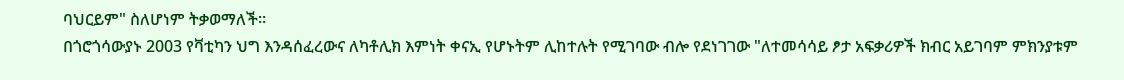ባህርይም" ስለሆነም ትቃወማለች።
በጎሮጎሳውያኑ 2003 የቫቲካን ህግ እንዳሰፈረውና ለካቶሊክ እምነት ቀናኢ የሆኑትም ሊከተሉት የሚገባው ብሎ የደነገገው "ለተመሳሳይ ፆታ አፍቃሪዎች ክብር አይገባም ምክንያቱም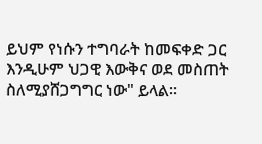ይህም የነሱን ተግባራት ከመፍቀድ ጋር እንዲሁም ህጋዊ እውቅና ወደ መስጠት ስለሚያሸጋግግር ነው" ይላል።